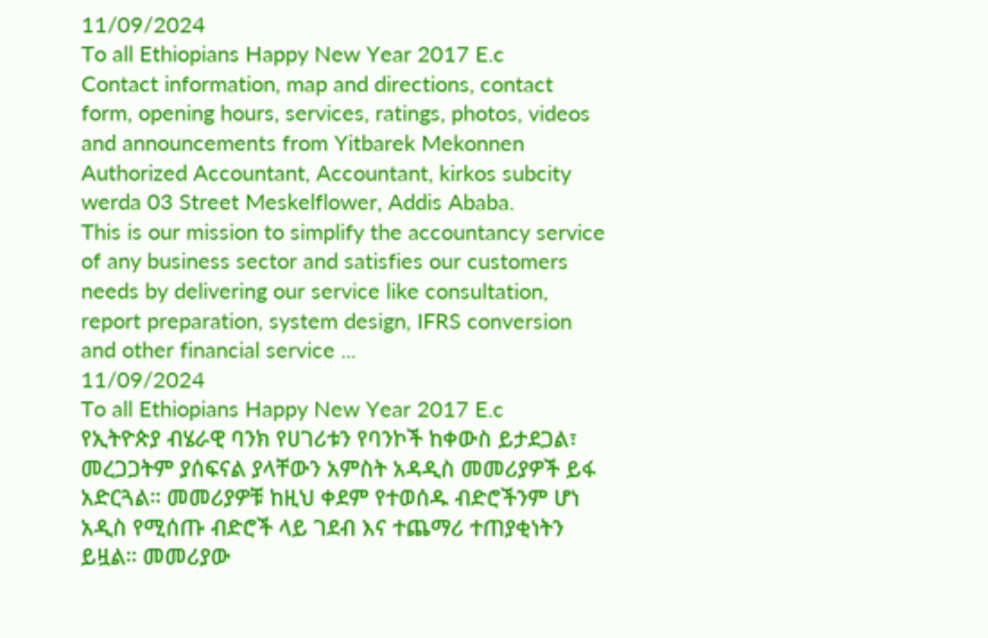11/09/2024
To all Ethiopians Happy New Year 2017 E.c
Contact information, map and directions, contact form, opening hours, services, ratings, photos, videos and announcements from Yitbarek Mekonnen Authorized Accountant, Accountant, kirkos subcity werda 03 Street Meskelflower, Addis Ababa.
This is our mission to simplify the accountancy service of any business sector and satisfies our customers needs by delivering our service like consultation, report preparation, system design, IFRS conversion and other financial service ...
11/09/2024
To all Ethiopians Happy New Year 2017 E.c
የኢትዮጵያ ብሄራዊ ባንክ የሀገሪቱን የባንኮች ከቀውስ ይታደጋል፣ መረጋጋትም ያሰፍናል ያላቸውን አምስት አዳዲስ መመሪያዎች ይፋ አድርጓል። መመሪያዎቹ ከዚህ ቀደም የተወሰዱ ብድሮችንም ሆነ አዲስ የሚሰጡ ብድሮች ላይ ገደብ እና ተጨማሪ ተጠያቂነትን ይዟል። መመሪያው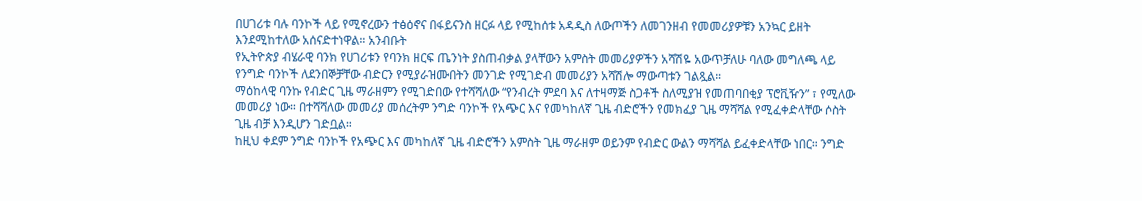በሀገሪቱ ባሉ ባንኮች ላይ የሚኖረውን ተፅዕኖና በፋይናንስ ዘርፉ ላይ የሚከሰቱ አዳዲስ ለውጦችን ለመገንዘብ የመመሪያዎቹን አንኳር ይዘት እንደሚከተለው አሰናድተነዋል። አንብቡት
የኢትዮጵያ ብሄራዊ ባንክ የሀገሪቱን የባንክ ዘርፍ ጤንነት ያስጠብቃል ያላቸውን አምስት መመሪያዎችን አሻሽዬ አውጥቻለሁ ባለው መግለጫ ላይ የንግድ ባንኮች ለደንበኞቻቸው ብድርን የሚያራዝሙበትን መንገድ የሚገድብ መመሪያን አሻሽሎ ማውጣቱን ገልጿል።
ማዕከላዊ ባንኩ የብድር ጊዜ ማራዘምን የሚገድበው የተሻሻለው “የንብረት ምደባ እና ለተዛማጅ ስጋቶች ስለሚያዝ የመጠባበቂያ ፕሮቪዥን” ፣ የሚለው መመሪያ ነው። በተሻሻለው መመሪያ መሰረትም ንግድ ባንኮች የአጭር እና የመካከለኛ ጊዜ ብድሮችን የመክፈያ ጊዜ ማሻሻል የሚፈቀድላቸው ሶስት ጊዜ ብቻ እንዲሆን ገድቧል።
ከዚህ ቀደም ንግድ ባንኮች የአጭር እና መካከለኛ ጊዜ ብድሮችን አምስት ጊዜ ማራዘም ወይንም የብድር ውልን ማሻሻል ይፈቀድላቸው ነበር። ንግድ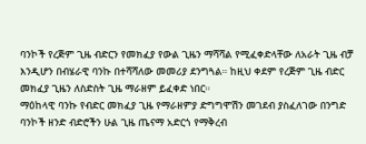ባንኮች የረጅም ጊዜ ብድርን የመክፈያ የውል ጊዜን ማሻሻል የሚፈቀድላቸው ለአራት ጊዜ ብቻ እንዲሆን በብሄራዊ ባንኩ በተሻሻለው መመሪያ ደንግጓል። ከዚህ ቀደም የረጅም ጊዜ ብድር መክፈያ ጊዜን ለስድስት ጊዜ ማራዘም ይፈቀድ ነበር።
ማዕከላዊ ባንኩ የብድር መክፈያ ጊዜ የማራዘምያ ድግግሞሽን መገደብ ያስፈለገው በንግድ ባንኮች ዘንድ ብድሮችን ሁል ጊዜ ጤናማ አድርጎ የማቅረብ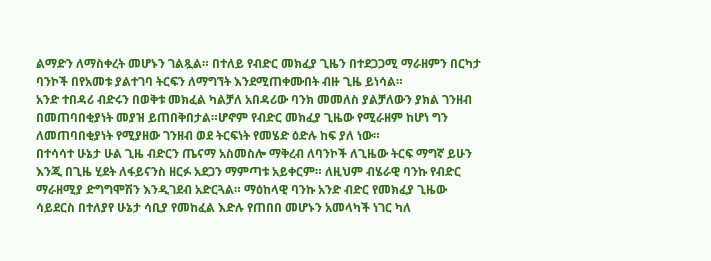ልማድን ለማስቀረት መሆኑን ገልጿል። በተለይ የብድር መክፈያ ጊዜን በተደጋጋሚ ማራዘምን በርካታ ባንኮች በየአመቱ ያልተገባ ትርፍን ለማግኘት እንደሚጠቀሙበት ብዙ ጊዜ ይነሳል።
አንድ ተበዳሪ ብድሩን በወቅቱ መክፈል ካልቻለ አበዳሪው ባንክ መመለስ ያልቻለውን ያክል ገንዘብ በመጠባበቂያነት መያዝ ይጠበቅበታል።ሆኖም የብድር መክፈያ ጊዜው የሚራዘም ከሆነ ግን ለመጠባበቂያነት የሚያዘው ገንዘብ ወደ ትርፍነት የመሄድ ዕድሉ ከፍ ያለ ነው።
በተሳሳተ ሁኔታ ሁል ጊዜ ብድርን ጤናማ አስመስሎ ማቅረብ ለባንኮች ለጊዜው ትርፍ ማግኛ ይሁን እንጂ በጊዜ ሂደት ለፋይናንስ ዘርፉ አደጋን ማምጣቱ አይቀርም። ለዚህም ብሄራዊ ባንኩ የብድር ማራዘሚያ ድግግሞሽን እንዲገደብ አድርጓል። ማዕከላዊ ባንኩ አንድ ብድር የመክፈያ ጊዜው ሳይደርስ በተለያየ ሁኔታ ሳቢያ የመከፈል እድሉ የጠበበ መሆኑን አመላካች ነገር ካለ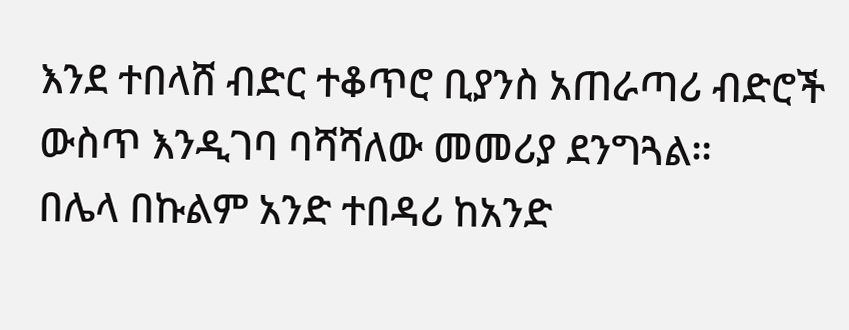እንደ ተበላሸ ብድር ተቆጥሮ ቢያንስ አጠራጣሪ ብድሮች ውስጥ እንዲገባ ባሻሻለው መመሪያ ደንግጓል።
በሌላ በኩልም አንድ ተበዳሪ ከአንድ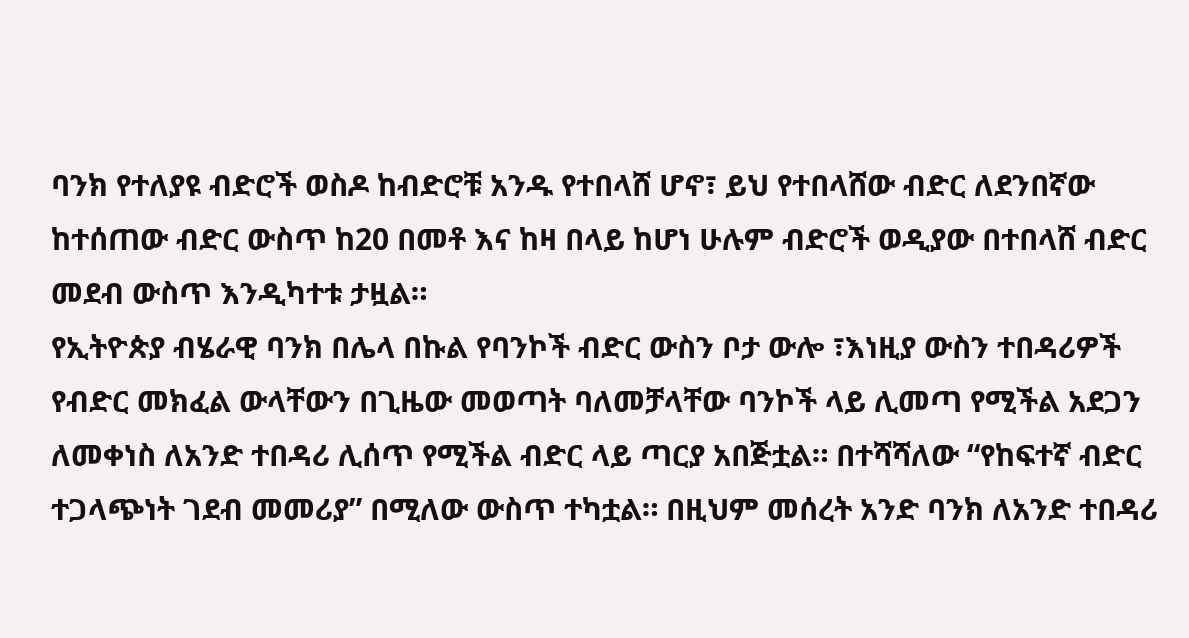ባንክ የተለያዩ ብድሮች ወስዶ ከብድሮቹ አንዱ የተበላሸ ሆኖ፣ ይህ የተበላሸው ብድር ለደንበኛው ከተሰጠው ብድር ውስጥ ከ20 በመቶ እና ከዛ በላይ ከሆነ ሁሉም ብድሮች ወዲያው በተበላሸ ብድር መደብ ውስጥ እንዲካተቱ ታዟል።
የኢትዮጵያ ብሄራዊ ባንክ በሌላ በኩል የባንኮች ብድር ውስን ቦታ ውሎ ፣እነዚያ ውስን ተበዳሪዎች የብድር መክፈል ውላቸውን በጊዜው መወጣት ባለመቻላቸው ባንኮች ላይ ሊመጣ የሚችል አደጋን ለመቀነስ ለአንድ ተበዳሪ ሊሰጥ የሚችል ብድር ላይ ጣርያ አበጅቷል። በተሻሻለው “የከፍተኛ ብድር ተጋላጭነት ገደብ መመሪያ” በሚለው ውስጥ ተካቷል። በዚህም መሰረት አንድ ባንክ ለአንድ ተበዳሪ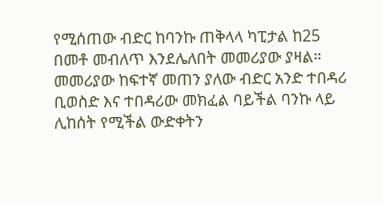የሚሰጠው ብድር ከባንኩ ጠቅላላ ካፒታል ከ25 በመቶ መብለጥ እንደሌለበት መመሪያው ያዛል።
መመሪያው ከፍተኛ መጠን ያለው ብድር አንድ ተበዳሪ ቢወስድ እና ተበዳሪው መክፈል ባይችል ባንኩ ላይ ሊከሰት የሚችል ውድቀትን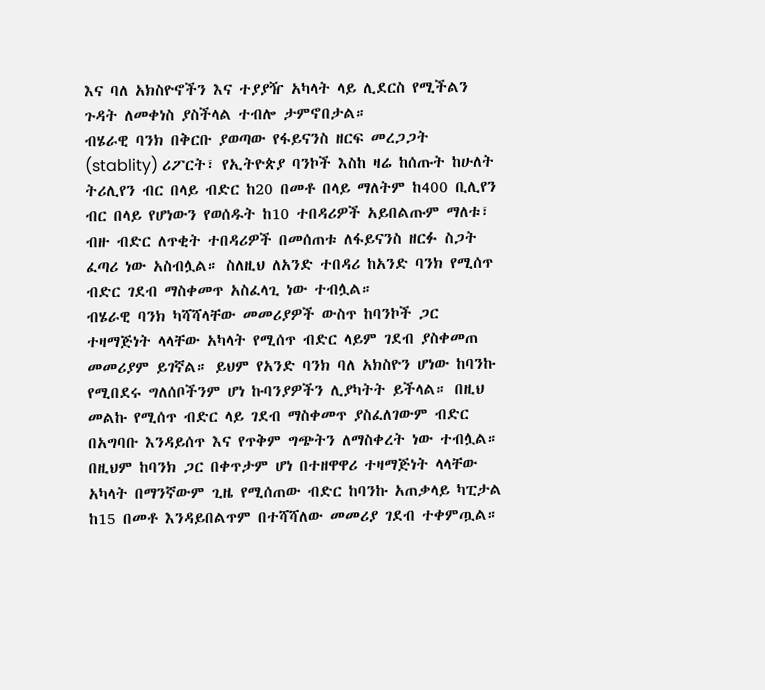እና ባለ አክስዮኖችን እና ተያያዥ አካላት ላይ ሊደርስ የሚችልን ጉዳት ለመቀነስ ያስችላል ተብሎ ታምኖበታል።
ብሄራዊ ባንክ በቅርቡ ያወጣው የፋይናንስ ዘርፍ መረጋጋት (stablity) ሪፖርት፣ የኢትዮጵያ ባንኮች እስከ ዛሬ ከሰጡት ከሁለት ትሪሊየን ብር በላይ ብድር ከ20 በመቶ በላይ ማለትም ከ400 ቢሊየን ብር በላይ የሆነውን የወሰዱት ከ10 ተበዳሪዎች አይበልጡም ማለቱ፣ ብዙ ብድር ለጥቂት ተበዳሪዎች በመሰጠቱ ለፋይናንስ ዘርፉ ስጋት ፈጣሪ ነው አስብሏል። ስለዚህ ለአንድ ተበዳሪ ከአንድ ባንክ የሚሰጥ ብድር ገደብ ማስቀመጥ አስፈላጊ ነው ተብሏል።
ብሄራዊ ባንክ ካሻሻላቸው መመሪያዎች ውስጥ ከባንኮች ጋር ተዛማጅነት ላላቸው አካላት የሚሰጥ ብድር ላይም ገደብ ያስቀመጠ መመሪያም ይገኛል። ይህም የአንድ ባንክ ባለ አክስዮን ሆነው ከባንኩ የሚበደሩ ግለሰቦችንም ሆነ ኩባንያዎችን ሊያካትት ይችላል። በዚህ መልኩ የሚሰጥ ብድር ላይ ገደብ ማስቀመጥ ያስፈለገውም ብድር በአግባቡ እንዳይሰጥ እና የጥቅም ግጭትን ለማስቀረት ነው ተብሏል። በዚህም ከባንክ ጋር በቀጥታም ሆነ በተዘዋዋሪ ተዛማጅነት ላላቸው አካላት በማንኛውም ጊዜ የሚሰጠው ብድር ከባንኩ አጠቃላይ ካፒታል ከ15 በመቶ እንዳይበልጥም በተሻሻለው መመሪያ ገደብ ተቀምጧል።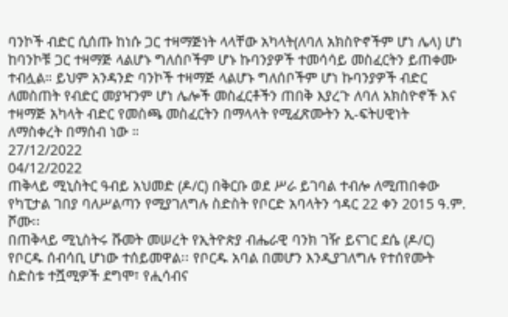ባንኮች ብድር ሲሰጡ ከነሱ ጋር ተዛማጅነት ላላቸው አካላት(ለባለ አክስዮኖችም ሆነ ሌላ) ሆነ ከባንኮቹ ጋር ተዛማጅ ላልሆኑ ግለሰቦችም ሆኑ ኩባንያዎች ተመሳሳይ መስፈርትን ይጠቀሙ ተብሏል። ይህም አንዳንድ ባንኮች ተዛማጅ ላልሆኑ ግለሰቦችም ሆነ ኩባንያዎች ብድር ለመስጠት የብድር መያዣንም ሆነ ሌሎች መስፈርቶችን ጠበቅ እያረጉ ለባለ አክስዮኖች እና ተዛማጅ አካላት ብድር የመስጫ መስፈርትን በማላላት የሚፈጽሙትን ኢ-ፍትሀዊነት ለማስቀረት በማሰብ ነው ።
27/12/2022
04/12/2022
ጠቅላይ ሚኒስትር ዓብይ አህመድ (ዶ/ር) በቅርቡ ወደ ሥራ ይገባል ተብሎ ለሚጠበቀው የካፒታል ገበያ ባለሥልጣን የሚያገለግሉ ስድስት የቦርድ አባላትን ኅዳር 22 ቀን 2015 ዓ.ም. ሾሙ፡፡
በጠቅላይ ሚኒስትሩ ሹመት መሠረት የኢትዮጵያ ብሔራዊ ባንክ ገዥ ይናገር ደሴ (ዶ/ር) የቦርዱ ሰብሳቢ ሆነው ተሰይመዋል፡፡ የቦርዱ አባል በመሆን እንዲያገለግሉ የተሰየሙት ስድስቱ ተሿሚዎች ደግሞ፣ የሒሳብና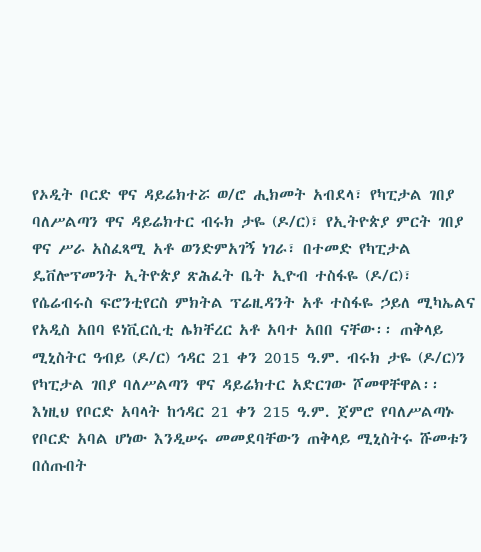የኦዲት ቦርድ ዋና ዳይሬክተሯ ወ/ሮ ሒክመት አብደላ፣ የካፒታል ገበያ ባለሥልጣን ዋና ዳይሬክተር ብሩክ ታዬ (ዶ/ር)፣ የኢትዮጵያ ምርት ገበያ ዋና ሥራ አስፈጻሚ አቶ ወንድምአገኝ ነገራ፣ በተመድ የካፒታል ዴቨሎፕመንት ኢትዮጵያ ጽሕፈት ቤት ኢዮብ ተስፋዬ (ዶ/ር)፣ የሴሬብሩስ ፍሮንቲየርስ ምክትል ፕሬዚዳንት አቶ ተስፋዬ ኃይለ ሚካኤልና የአዲስ አበባ ዩነቪርሲቲ ሌክቸረር አቶ አባተ አበበ ናቸው፡፡ ጠቅላይ ሚኒስትር ዓብይ (ዶ/ር) ኅዳር 21 ቀን 2015 ዓ.ም. ብሩክ ታዬ (ዶ/ር)ን የካፒታል ገበያ ባለሥልጣን ዋና ዳይሬክተር አድርገው ሾመዋቸዋል፡፡
እነዚህ የቦርድ አባላት ከኅዳር 21 ቀን 215 ዓ.ም. ጀምሮ የባለሥልጣኑ የቦርድ አባል ሆነው እንዲሠሩ መመደባቸውን ጠቅላይ ሚኒስትሩ ሹመቱን በሰጡበት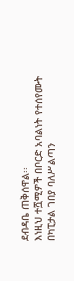ደብዳቤ ጠቅሰዋል፡፡
እነዚህ ተሿሚዎች በቦርድ አባልነት የተሰየሙት በካፒታል ገበያ ባለሥልጣን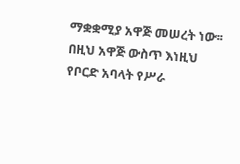ማቋቋሚያ አዋጅ መሠረት ነው፡፡
በዚህ አዋጅ ውስጥ እነዚህ የቦርድ አባላት የሥራ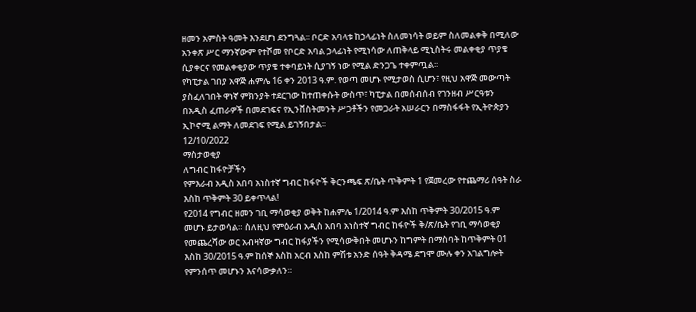ዘመን አምስት ዓመት እንደሆነ ደንግጓል፡፡ ቦርድ አባላቱ ከኃላፊነት ስለመነሳት ወይም ስለመልቀቅ በሚለው አንቀጽ ሥር ማንኛውም የተሾመ የቦርድ አባል ኃላፊነት የሚነሳው ለጠቅላይ ሚኒስትሩ መልቀቂያ ጥያቄ ሲያቀርና የመልቀቂያው ጥያቄ ተቀባይነት ሲያገኝ ነው የሚል ድንጋጌ ተቀምጧል፡፡
የካፒታል ገበያ አዋጅ ሐምሌ 16 ቀን 2013 ዓ.ም. የወጣ መሆኑ የሚታወስ ሲሆን፣ የዚህ አዋጅ መውጣት ያስፈለገበት ዋነኛ ምክንያት ተደርገው ከተጠቀሱት ውስጥ፣ ካፒታል በመሰብሰብ የገንዘብ ሥርዓቱን በአዲስ ፈጠራዎች በመደገፍና የኢንቨስትመንት ሥጋቶችን የመጋራት አሠራርን በማስፋፋት የኢትዮጵያን ኢኮኖሚ ልማት ለመደገፍ የሚል ይገኝበታል፡፡
12/10/2022
ማስታወቂያ
ለግብር ከፋዮቻችን
የምእራብ አዲስ አበባ አነስተኛ ግብር ከፋዮች ቅርንጫፍ ጽ/ቤት ጥቅምት 1 የጀመረው የተጨማሪ ሰዓት ስራ እስከ ጥቅምት 30 ይቀጥላል!
የ2014 የግብር ዘመን ገቢ ማሳወቂያ ወቅት ከሐምሌ 1/2014 ዓ.ም እስከ ጥቅምት 30/2015 ዓ.ም መሆኑ ይታወሳል። ስለዚህ የምዕራብ አዲስ አበባ አነስተኛ ግብር ከፋዮች ቅ/ጽ/ቤት የገቢ ማሳወቂያ የመጨረሻው ወር አብዛኛው ግብር ከፋያችን የሚሳውቅበት መሆኑን ከግምት በማስባት ከጥቅምት 01 እስከ 30/2015 ዓ.ም ከሰኞ እስከ አርብ እስከ ምሽቱ አንድ ሰዓት ቅዳሜ ደግሞ ሙሉ ቀን አገልግሎት የምንሰጥ መሆኑን እናሳውቃለን።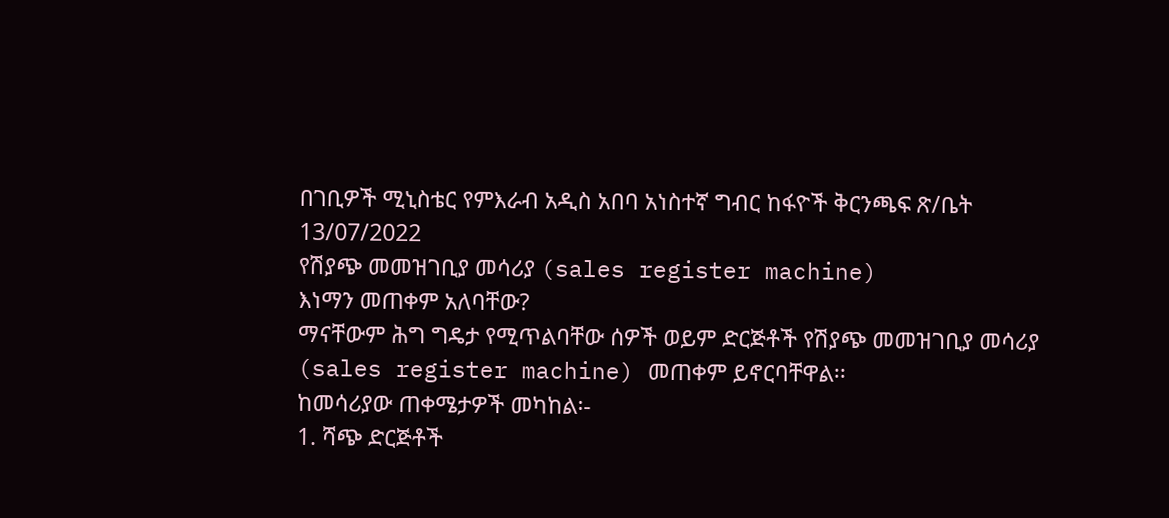በገቢዎች ሚኒስቴር የምእራብ አዲስ አበባ አነስተኛ ግብር ከፋዮች ቅርንጫፍ ጽ/ቤት
13/07/2022
የሽያጭ መመዝገቢያ መሳሪያ (sales register machine)
እነማን መጠቀም አለባቸው?
ማናቸውም ሕግ ግዴታ የሚጥልባቸው ሰዎች ወይም ድርጅቶች የሽያጭ መመዝገቢያ መሳሪያ (sales register machine) መጠቀም ይኖርባቸዋል፡፡
ከመሳሪያው ጠቀሜታዎች መካከል፡-
1. ሻጭ ድርጅቶች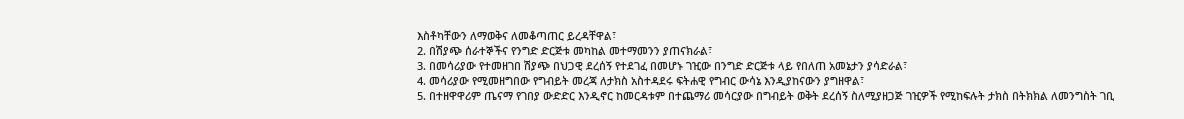እስቶካቸውን ለማወቅና ለመቆጣጠር ይረዳቸዋል፣
2. በሽያጭ ሰራተኞችና የንግድ ድርጅቱ መካከል መተማመንን ያጠናክራል፣
3. በመሳሪያው የተመዘገበ ሽያጭ በህጋዊ ደረሰኝ የተደገፈ በመሆኑ ገዢው በንግድ ድርጅቱ ላይ የበለጠ አመኔታን ያሳድራል፣
4. መሳሪያው የሚመዘግበው የግብይት መረጃ ለታክስ አስተዳደሩ ፍትሐዊ የግብር ውሳኔ እንዲያከናውን ያግዘዋል፣
5. በተዘዋዋሪም ጤናማ የገበያ ውድድር እንዲኖር ከመርዳቱም በተጨማሪ መሳርያው በግብይት ወቅት ደረሰኝ ስለሚያዘጋጅ ገዢዎች የሚከፍሉት ታክስ በትክክል ለመንግስት ገቢ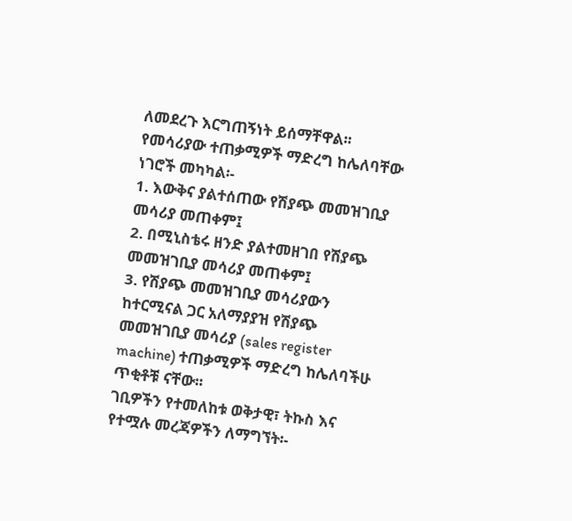ለመደረጉ እርግጠኝነት ይሰማቸዋል፡፡
የመሳሪያው ተጠቃሚዎች ማድረግ ከሌለባቸው ነገሮች መካካል፡-
1. እውቅና ያልተሰጠው የሽያጭ መመዝገቢያ መሳሪያ መጠቀም፤
2. በሚኒስቴሩ ዘንድ ያልተመዘገበ የሽያጭ መመዝገቢያ መሳሪያ መጠቀም፤
3. የሽያጭ መመዝገቢያ መሳሪያውን ከተርሚናል ጋር አለማያያዝ የሽያጭ መመዝገቢያ መሳሪያ (sales register machine) ተጠቃሚዎች ማድረግ ከሌለባችሁ ጥቂቶቹ ናቸው፡፡
ገቢዎችን የተመለከቱ ወቅታዊ፣ ትኩስ እና የተሟሉ መረጃዎችን ለማግኘት፡-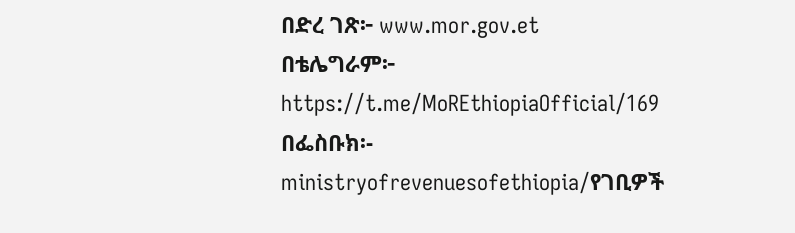በድረ ገጽ፦ www.mor.gov.et
በቴሌግራም፦ https://t.me/MoREthiopiaOfficial/169
በፌስቡክ፡- ministryofrevenuesofethiopia/የገቢዎች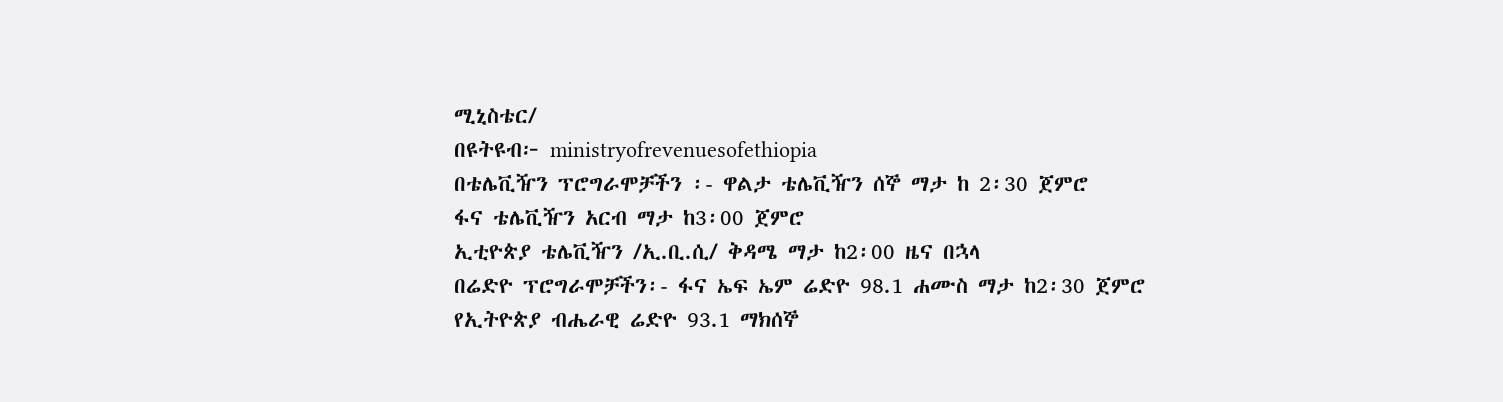ሚኒስቴር/
በዩትዩብ፦ ministryofrevenuesofethiopia
በቴሌቪዥን ፕሮግራሞቻችን ፡- ዋልታ ቴሌቪዥን ሰኞ ማታ ከ 2፡30 ጀምሮ
ፋና ቴሌቪዥን አርብ ማታ ከ3፡00 ጀምሮ
ኢቲዮጵያ ቴሌቪዥን /ኢ.ቢ.ሲ/ ቅዳሜ ማታ ከ2፡00 ዜና በኋላ
በሬድዮ ፕሮግራሞቻችን፡- ፋና ኤፍ ኤም ሬድዮ 98.1 ሐሙስ ማታ ከ2፡30 ጀምሮ
የኢትዮጵያ ብሔራዊ ሬድዮ 93.1 ማክሰኞ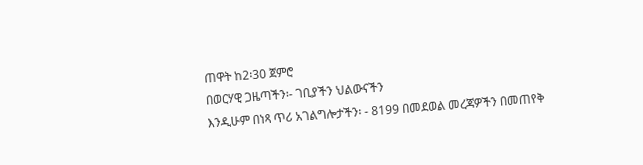ጠዋት ከ2፡30 ጀምሮ
በወርሃዊ ጋዜጣችን፡- ገቢያችን ህልውናችን
እንዲሁም በነጻ ጥሪ አገልግሎታችን፡ - 8199 በመደወል መረጃዎችን በመጠየቅ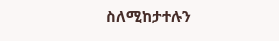ስለሚከታተሉን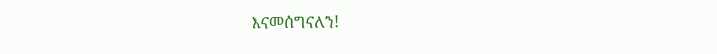እናመሰግናለን!